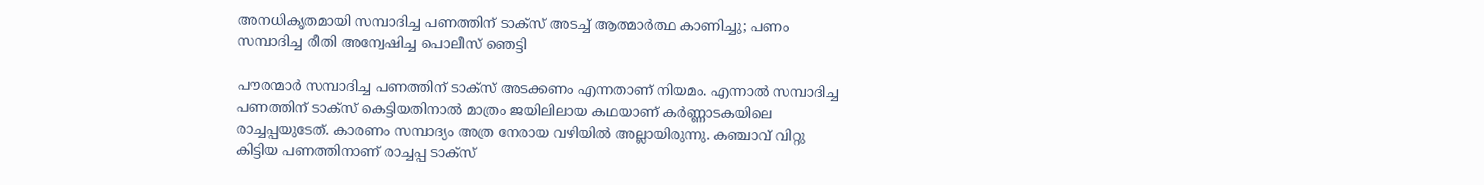അനധികൃതമായി സമ്പാദിച്ച പണത്തിന് ടാക്‌സ് അടച്ച് ആത്മാര്‍ത്ഥ കാണിച്ചു; പണം സമ്പാദിച്ച രീതി അന്വേഷിച്ച പൊലീസ് ഞെട്ടി

പൗരന്മാര്‍ സമ്പാദിച്ച പണത്തിന് ടാക്‌സ് അടക്കണം എന്നതാണ് നിയമം. എന്നാല്‍ സമ്പാദിച്ച പണത്തിന് ടാക്‌സ് കെട്ടിയതിനാല്‍ മാത്രം ജയിലിലായ കഥയാണ് കര്‍ണ്ണാടകയിലെ രാച്ചപ്പയുടേത്. കാരണം സമ്പാദ്യം അത്ര നേരായ വഴിയില്‍ അല്ലായിരുന്നു. കഞ്ചാവ് വിറ്റു കിട്ടിയ പണത്തിനാണ് രാച്ചപ്പ ടാക്‌സ്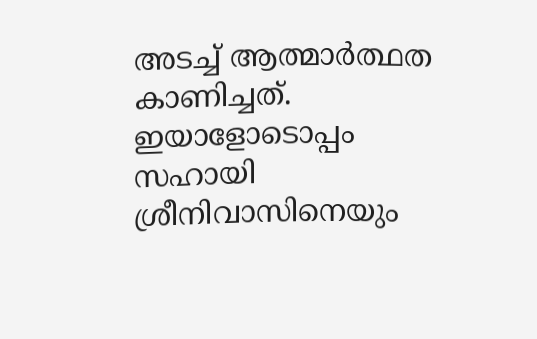അടച്ച് ആത്മാര്‍ത്ഥത കാണിച്ചത്. ഇയാളോടൊപ്പം സഹായി ശ്രീനിവാസിനെയും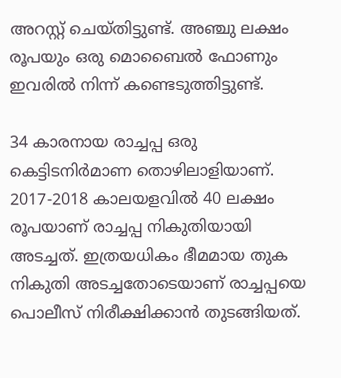അറസ്റ്റ് ചെയ്തിട്ടുണ്ട്. അഞ്ചു ലക്ഷം രൂപയും ഒരു മൊബൈല്‍ ഫോണും ഇവരില്‍ നിന്ന് കണ്ടെടുത്തിട്ടുണ്ട്.

34 കാരനായ രാച്ചപ്പ ഒരു കെട്ടിടനിര്‍മാണ തൊഴിലാളിയാണ്. 2017-2018 കാലയളവില്‍ 40 ലക്ഷം രൂപയാണ് രാച്ചപ്പ നികുതിയായി അടച്ചത്. ഇത്രയധികം ഭീമമായ തുക നികുതി അടച്ചതോടെയാണ് രാച്ചപ്പയെ പൊലീസ് നിരീക്ഷിക്കാന്‍ തുടങ്ങിയത്.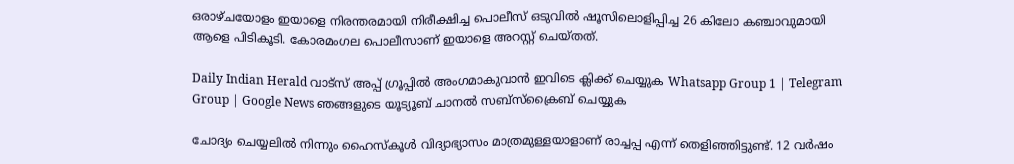ഒരാഴ്ചയോളം ഇയാളെ നിരന്തരമായി നിരീക്ഷിച്ച പൊലീസ് ഒടുവില്‍ ഷൂസിലൊളിപ്പിച്ച 26 കിലോ കഞ്ചാവുമായി ആളെ പിടികൂടി. കോരമംഗല പൊലീസാണ് ഇയാളെ അറസ്റ്റ് ചെയ്തത്.

Daily Indian Herald വാട്സ് അപ്പ് ഗ്രൂപ്പിൽ അംഗമാകുവാൻ ഇവിടെ ക്ലിക്ക് ചെയ്യുക Whatsapp Group 1 | Telegram Group | Google News ഞങ്ങളുടെ യൂട്യൂബ് ചാനൽ സബ്സ്ക്രൈബ് ചെയ്യുക

ചോദ്യം ചെയ്യലില്‍ നിന്നും ഹൈസ്‌കൂള്‍ വിദ്യാഭ്യാസം മാത്രമുള്ളയാളാണ് രാച്ചപ്പ എന്ന് തെളിഞ്ഞിട്ടുണ്ട്. 12 വര്‍ഷം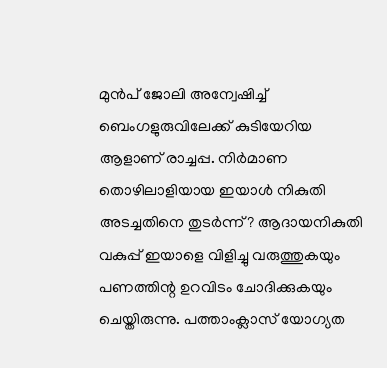മുന്‍പ് ജോലി അന്വേഷിച്ച് ബെംഗളുരുവിലേക്ക് കുടിയേറിയ ആളാണ് രാച്ചപ്പ. നിര്‍മാണ തൊഴിലാളിയായ ഇയാള്‍ നികുതി അടച്ചതിനെ തുടര്‍ന്ന്? ആദായനികുതി വകുപ്പ് ഇയാളെ വിളിച്ചു വരുത്തുകയും പണത്തിന്റ ഉറവിടം ചോദിക്കുകയും ചെയ്തിരുന്നു. പത്താംക്ലാസ് യോഗ്യത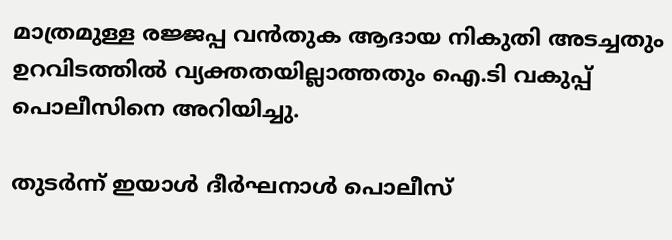മാത്രമുള്ള രജ്ജപ്പ വന്‍തുക ആദായ നികുതി അടച്ചതും ഉറവിടത്തില്‍ വ്യക്തതയില്ലാത്തതും ഐ.ടി വകുപ്പ് പൊലീസിനെ അറിയിച്ചു.

തുടര്‍ന്ന് ഇയാള്‍ ദീര്‍ഘനാള്‍ പൊലീസ്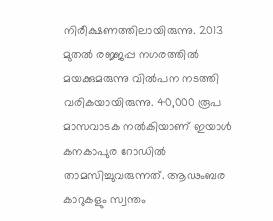നിരീക്ഷണത്തിലായിരുന്നു. 2013 മുതല്‍ രജ്ജപ്പ നഗരത്തില്‍ മയക്കുമരുന്നു വില്‍പന നടത്തി വരികയായിരുന്നു. 40,000 രൂപ മാസവാടക നല്‍കിയാണ് ഇയാള്‍ കനകാപുര റോഡില്‍ താമസിച്ചുവരുന്നത്. ആഢംബര കാറുകളും സ്വന്തം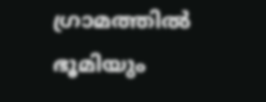ഗ്രാമത്തില്‍ ഭൂമിയും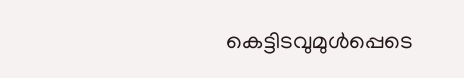കെട്ടിടവുമുള്‍പ്പെടെ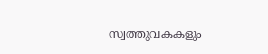സ്വത്തുവകകളും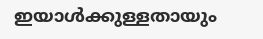ഇയാള്‍ക്കുള്ളതായും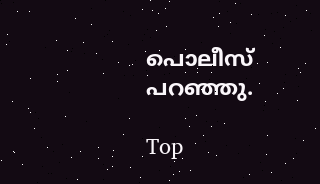പൊലീസ് പറഞ്ഞു.

Top